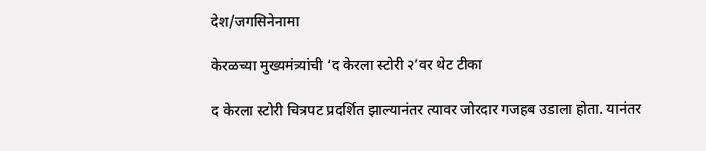देश/जगसिनेनामा

केरळच्या मुख्यमंत्र्यांची ‘द केरला स्टोरी २’वर थेट टीका

द केरला स्टोरी चित्रपट प्रदर्शित झाल्यानंतर त्यावर जोरदार गजहब उडाला होता. यानंतर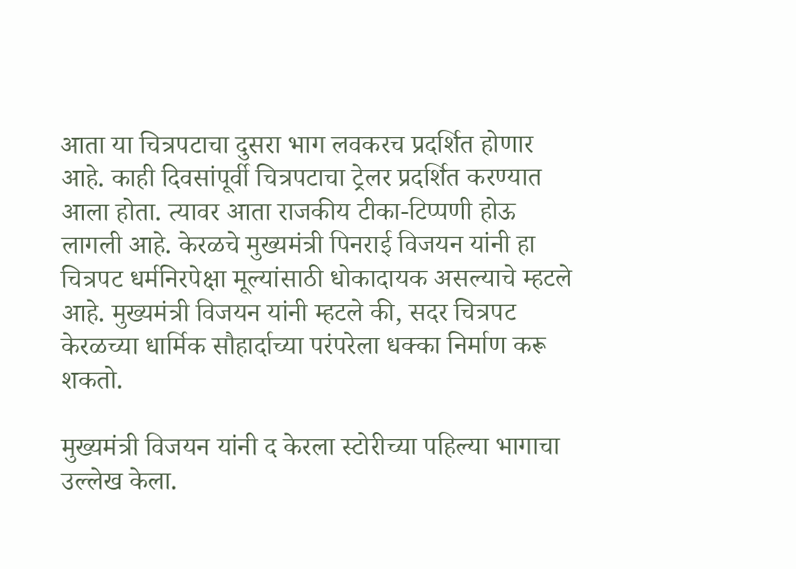आता या चित्रपटाचा दुसरा भाग लवकरच प्रदर्शित होणार आहे. काही दिवसांपूर्वी चित्रपटाचा ट्रेलर प्रदर्शित करण्यात आला होता. त्यावर आता राजकीय टीका-टिप्पणी होऊ लागली आहे. केरळचे मुख्यमंत्री पिनराई विजयन यांनी हा चित्रपट धर्मनिरपेक्षा मूल्यांसाठी धोकादायक असल्याचे म्हटले आहे. मुख्यमंत्री विजयन यांनी म्हटले की, सदर चित्रपट केरळच्या धार्मिक सौहार्दाच्या परंपरेला धक्का निर्माण करू शकतो.

मुख्यमंत्री विजयन यांनी द केरला स्टोरीच्या पहिल्या भागाचा उल्लेख केला.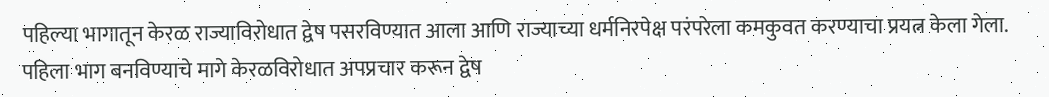पहिल्या भागातून केरळ राज्याविरोधात द्वेष पसरविण्यात आला आणि राज्याच्या धर्मनिरपेक्ष परंपरेला कमकुवत करण्याचा प्रयत्न केला गेला. पहिला भाग बनविण्याचे मागे केरळविरोधात अपप्रचार करून द्वेष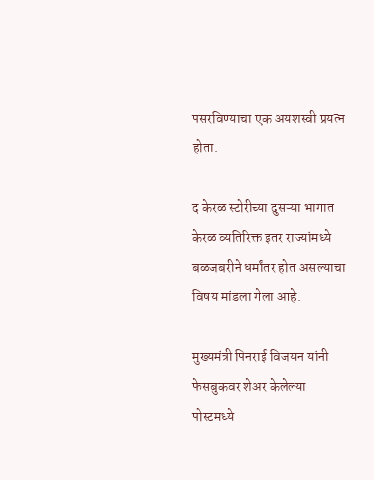पसरविण्याचा एक अयशस्वी प्रयत्न होता.

द केरळ स्टोरीच्या दुसऱ्या भागात केरळ व्यतिरिक्त इतर राज्यांमध्ये बळजबरीने धर्मांतर होत असल्याचा विषय मांडला गेला आहे.

मुख्यमंत्री पिनराई विजयन यांनी फेसबुकवर शेअर केलेल्या पोस्टमध्ये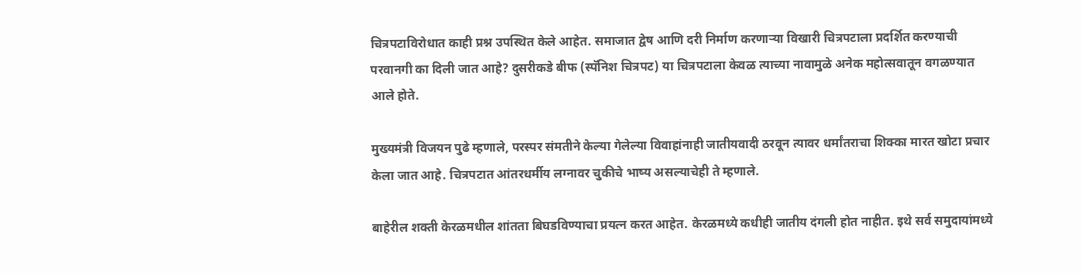चित्रपटाविरोधात काही प्रश्न उपस्थित केले आहेत. समाजात द्वेष आणि दरी निर्माण करणाऱ्या विखारी चित्रपटाला प्रदर्शित करण्याची परवानगी का दिली जात आहे? दुसरीकडे बीफ (स्पॅनिश चित्रपट) या चित्रपटाला केवळ त्याच्या नावामुळे अनेक महोत्सवातून वगळण्यात आले होते.

मुख्यमंत्री विजयन पुढे म्हणाले, परस्पर संमतीने केल्या गेलेल्या विवाहांनाही जातीयवादी ठरवून त्यावर धर्मांतराचा शिक्का मारत खोटा प्रचार केला जात आहे. चित्रपटात आंतरधर्मीय लग्नावर चुकीचे भाष्य असल्याचेही ते म्हणाले.

बाहेरील शक्ती केरळमधील शांतता बिघडविण्याचा प्रयत्न करत आहेत. केरळमध्ये कधीही जातीय दंगली होत नाहीत. इथे सर्व समुदायांमध्ये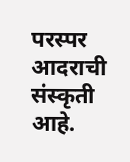परस्पर आदराची संस्कृती आहे.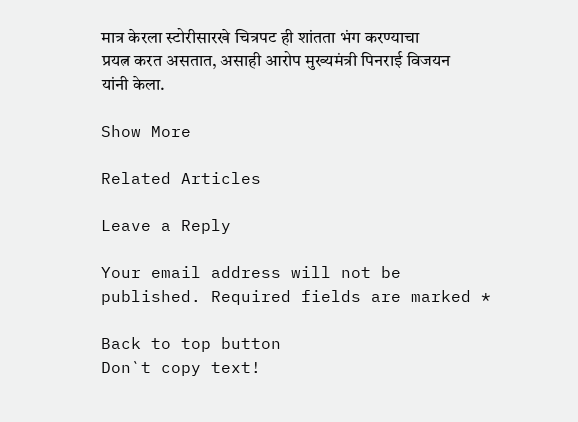मात्र केरला स्टोरीसारखे चित्रपट ही शांतता भंग करण्याचा प्रयत्न करत असतात, असाही आरोप मुख्यमंत्री पिनराई विजयन यांनी केला.

Show More

Related Articles

Leave a Reply

Your email address will not be published. Required fields are marked *

Back to top button
Don`t copy text!